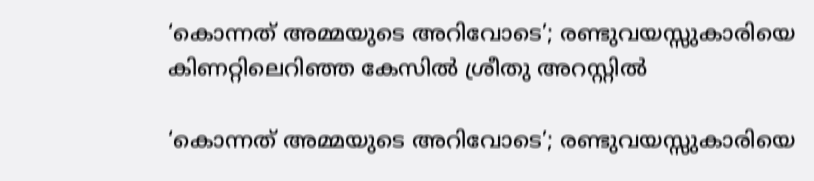‘കൊന്നത് അമ്മയുടെ അറിവോടെ’; രണ്ടുവയസ്സുകാരിയെ കിണറ്റിലെറിഞ്ഞ കേസില്‍ ശ്രീതു അറസ്റ്റില്‍

‘കൊന്നത് അമ്മയുടെ അറിവോടെ’; രണ്ടുവയസ്സുകാരിയെ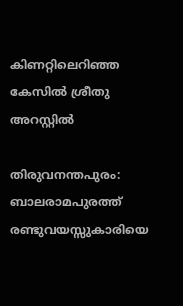കിണറ്റിലെറിഞ്ഞ കേസില്‍ ശ്രീതു അറസ്റ്റില്‍

തിരുവനന്തപുരം: ബാലരാമപുരത്ത് രണ്ടുവയസ്സുകാരിയെ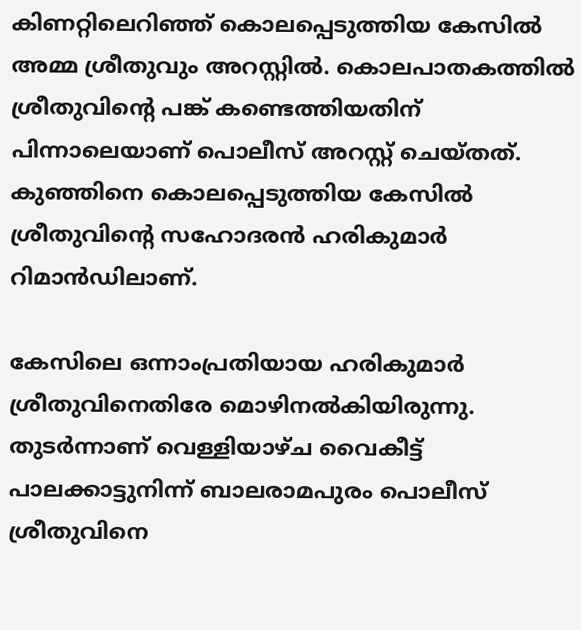കിണറ്റിലെറിഞ്ഞ് കൊലപ്പെടുത്തിയ കേസില്‍ അമ്മ ശ്രീതുവും അറസ്റ്റില്‍. കൊലപാതകത്തില്‍ ശ്രീതുവിന്റെ പങ്ക് കണ്ടെത്തിയതിന് പിന്നാലെയാണ് പൊലീസ് അറസ്റ്റ് ചെയ്തത്. കുഞ്ഞിനെ കൊലപ്പെടുത്തിയ കേസില്‍ ശ്രീതുവിന്റെ സഹോദരന്‍ ഹരികുമാര്‍ റിമാന്‍ഡിലാണ്.

കേസിലെ ഒന്നാംപ്രതിയായ ഹരികുമാര്‍ ശ്രീതുവിനെതിരേ മൊഴിനല്‍കിയിരുന്നു. തുടര്‍ന്നാണ് വെള്ളിയാഴ്ച വൈകീട്ട് പാലക്കാട്ടുനിന്ന് ബാലരാമപുരം പൊലീസ് ശ്രീതുവിനെ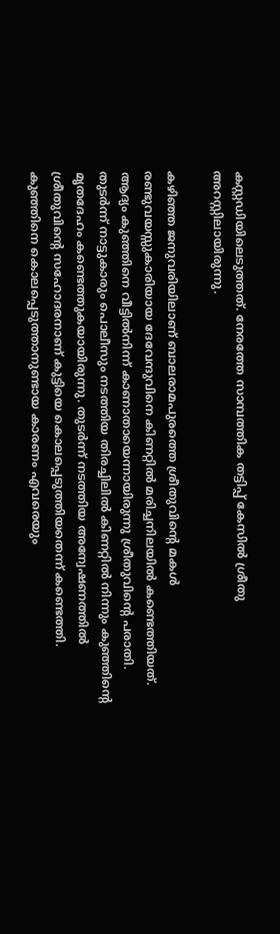കസ്റ്റഡിയിലെടുത്തത്. നേരത്തേ സാമ്പത്തിക തട്ടിപ്പ് കേസില്‍ ശ്രീതു അറസ്റ്റിലായിരുന്നു.

കഴിഞ്ഞ ജനുവരിയിലാണ് ബാലരാമപുരത്തെ ശ്രീതുവിന്റെ മകള്‍ രണ്ടുവയസ്സുകാരിയായ ദേവേന്ദുവിനെ കിണറ്റില്‍ മരിച്ചനിലയില്‍ കണ്ടെത്തിയത്. ആദ്യം കുഞ്ഞിനെ വീട്ടില്‍നിന്ന് കാണാതായെന്നായിരുന്നു ശ്രീതുവിന്റെ പരാതി. തുടര്‍ന്ന് നാട്ടുകാരും പൊലീസും നടത്തിയ തിരച്ചിലില്‍ കിണറ്റില്‍ നിന്നും കുഞ്ഞിന്റെ മൃതദേഹം കണ്ടെത്തുകയായിരുന്നു. തുടര്‍ന്ന് നടത്തിയ അന്വേഷണത്തില്‍ ശ്രീതുവിന്റെ സഹോദരനാണ് കുട്ടിയെ കൊലപ്പെടുത്തിയതെന്ന് കണ്ടെത്തി. കുഞ്ഞിനെ കൊലപ്പെടുത്താനുണ്ടായ കാരണം എവരെയും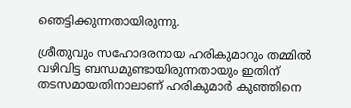ഞെട്ടിക്കുന്നതായിരുന്നു.

ശ്രീതുവും സഹോദരനായ ഹരികുമാറും തമ്മില്‍ വഴിവിട്ട ബന്ധമുണ്ടായിരുന്നതായും ഇതിന് തടസമായതിനാലാണ് ഹരികുമാര്‍ കുഞ്ഞിനെ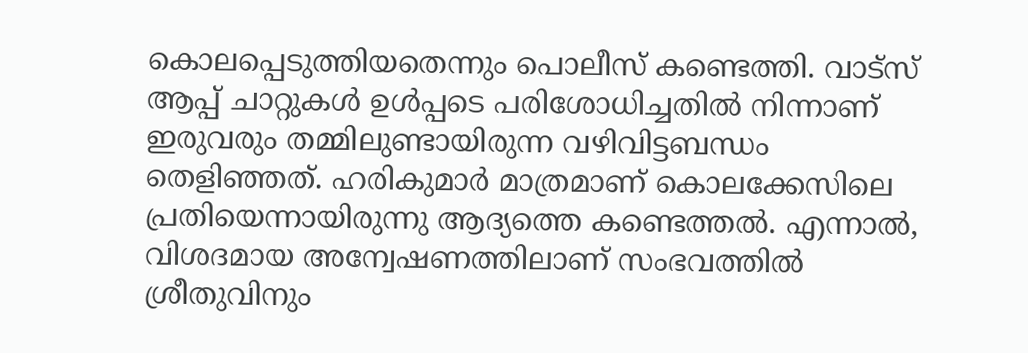കൊലപ്പെടുത്തിയതെന്നും പൊലീസ് കണ്ടെത്തി. വാട്‌സ് ആപ്പ് ചാറ്റുകള്‍ ഉള്‍പ്പടെ പരിശോധിച്ചതില്‍ നിന്നാണ് ഇരുവരും തമ്മിലുണ്ടായിരുന്ന വഴിവിട്ടബന്ധം തെളിഞ്ഞത്. ഹരികുമാര്‍ മാത്രമാണ് കൊലക്കേസിലെ പ്രതിയെന്നായിരുന്നു ആദ്യത്തെ കണ്ടെത്തല്‍. എന്നാല്‍, വിശദമായ അന്വേഷണത്തിലാണ് സംഭവത്തില്‍ ശ്രീതുവിനും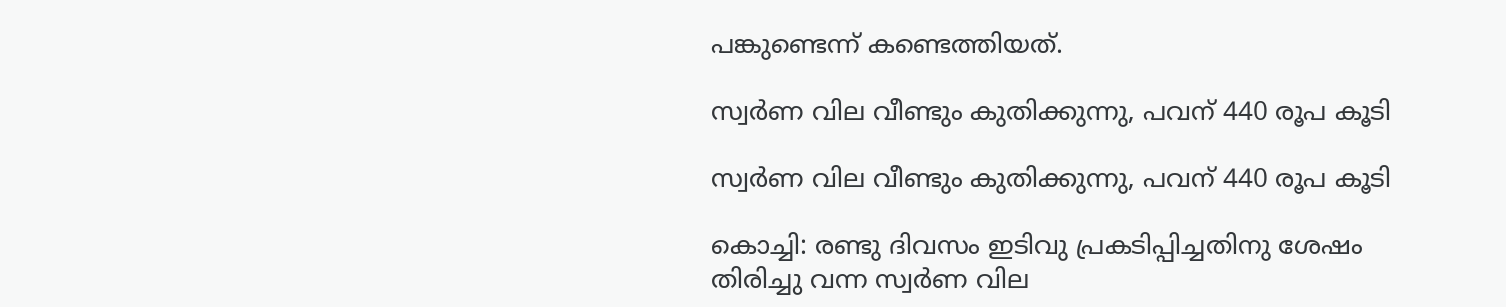പങ്കുണ്ടെന്ന് കണ്ടെത്തിയത്.

സ്വര്‍ണ വില വീണ്ടും കുതിക്കുന്നു, പവന് 440 രൂപ കൂടി

സ്വര്‍ണ വില വീണ്ടും കുതിക്കുന്നു, പവന് 440 രൂപ കൂടി

കൊച്ചി: രണ്ടു ദിവസം ഇടിവു പ്രകടിപ്പിച്ചതിനു ശേഷം തിരിച്ചു വന്ന സ്വര്‍ണ വില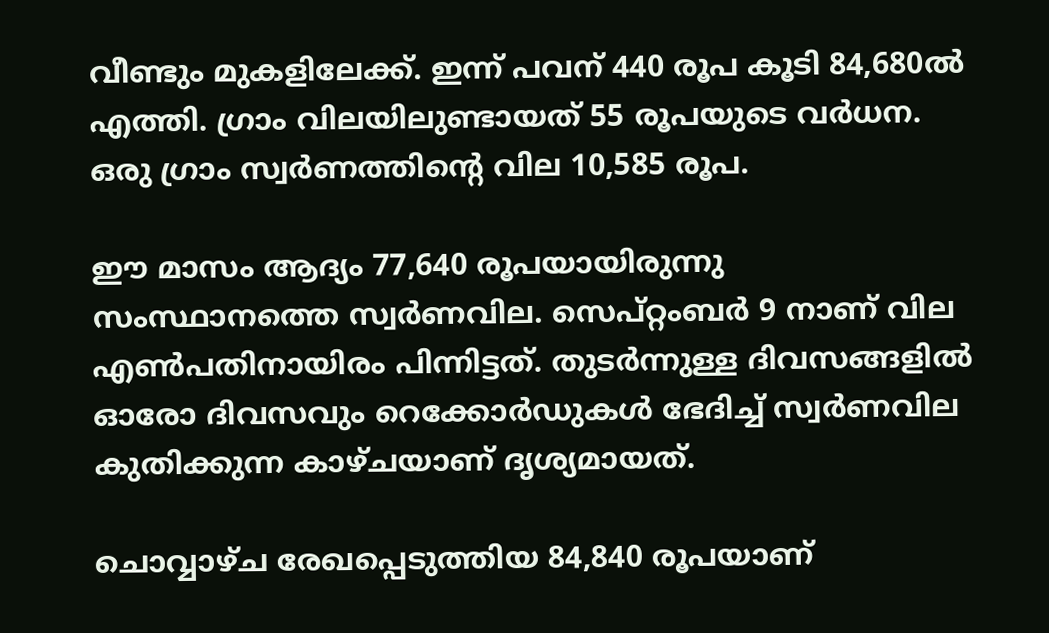വീണ്ടും മുകളിലേക്ക്. ഇന്ന് പവന് 440 രൂപ കൂടി 84,680ല്‍ എത്തി. ഗ്രാം വിലയിലുണ്ടായത് 55 രൂപയുടെ വര്‍ധന. ഒരു ഗ്രാം സ്വര്‍ണത്തിന്റെ വില 10,585 രൂപ.

ഈ മാസം ആദ്യം 77,640 രൂപയായിരുന്നു സംസ്ഥാനത്തെ സ്വര്‍ണവില. സെപ്റ്റംബര്‍ 9 നാണ് വില എണ്‍പതിനായിരം പിന്നിട്ടത്. തുടര്‍ന്നുള്ള ദിവസങ്ങളില്‍ ഓരോ ദിവസവും റെക്കോര്‍ഡുകള്‍ ഭേദിച്ച് സ്വര്‍ണവില കുതിക്കുന്ന കാഴ്ചയാണ് ദൃശ്യമായത്.

ചൊവ്വാഴ്ച രേഖപ്പെടുത്തിയ 84,840 രൂപയാണ്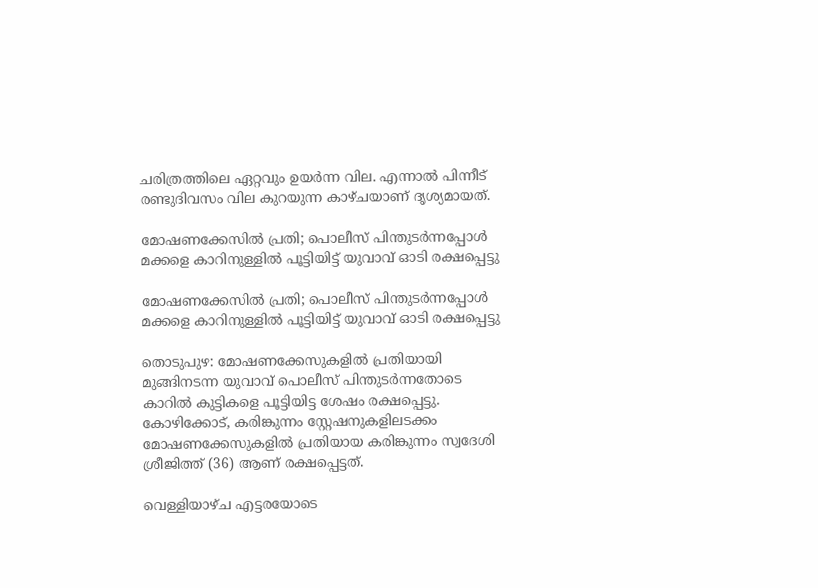ചരിത്രത്തിലെ ഏറ്റവും ഉയര്‍ന്ന വില. എന്നാല്‍ പിന്നീട് രണ്ടുദിവസം വില കുറയുന്ന കാഴ്ചയാണ് ദൃശ്യമായത്.

മോഷണക്കേസിൽ പ്രതി; പൊലീസ് പിന്തുടർന്നപ്പോൾ മക്കളെ കാറിനുള്ളിൽ പൂട്ടിയിട്ട് യുവാവ് ഓടി രക്ഷപ്പെട്ടു

മോഷണക്കേസിൽ പ്രതി; പൊലീസ് പിന്തുടർന്നപ്പോൾ മക്കളെ കാറിനുള്ളിൽ പൂട്ടിയിട്ട് യുവാവ് ഓടി രക്ഷപ്പെട്ടു

തൊടുപുഴ: മോഷണക്കേസുകളിൽ പ്രതിയായി മുങ്ങിനടന്ന യുവാവ് പൊലീസ് പിന്തുടർന്നതോടെ കാറിൽ കുട്ടികളെ പൂട്ടിയിട്ട ശേഷം രക്ഷപ്പെട്ടു. കോഴിക്കോട്, കരിങ്കുന്നം സ്റ്റേഷനുകളിലടക്കം മോഷണക്കേസുകളിൽ പ്രതിയായ കരിങ്കുന്നം സ്വദേശി ശ്രീജിത്ത് (36) ആണ് രക്ഷപ്പെട്ടത്.

വെള്ളിയാഴ്ച എട്ടരയോടെ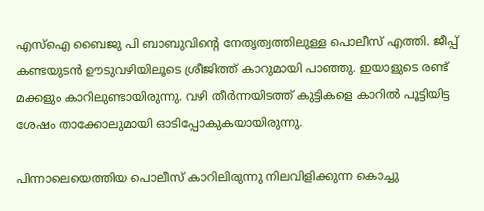എസ്ഐ ബൈജു പി ബാബുവിന്റെ നേതൃത്വത്തിലുള്ള പൊലീസ് എത്തി. ജീപ്പ് കണ്ടയുടൻ ഊടുവഴിയിലൂടെ ശ്രീജിത്ത് കാറുമായി പാഞ്ഞു. ഇയാളുടെ രണ്ട് മക്കളും കാറിലുണ്ടായിരുന്നു. വഴി തീർന്നയിടത്ത് കുട്ടികളെ കാറിൽ പൂട്ടിയിട്ട ശേഷം താക്കോലുമായി ഓടിപ്പോകുകയായിരുന്നു.

പിന്നാലെയെത്തിയ പൊലീസ് കാറിലിരുന്നു നിലവിളിക്കുന്ന കൊച്ചു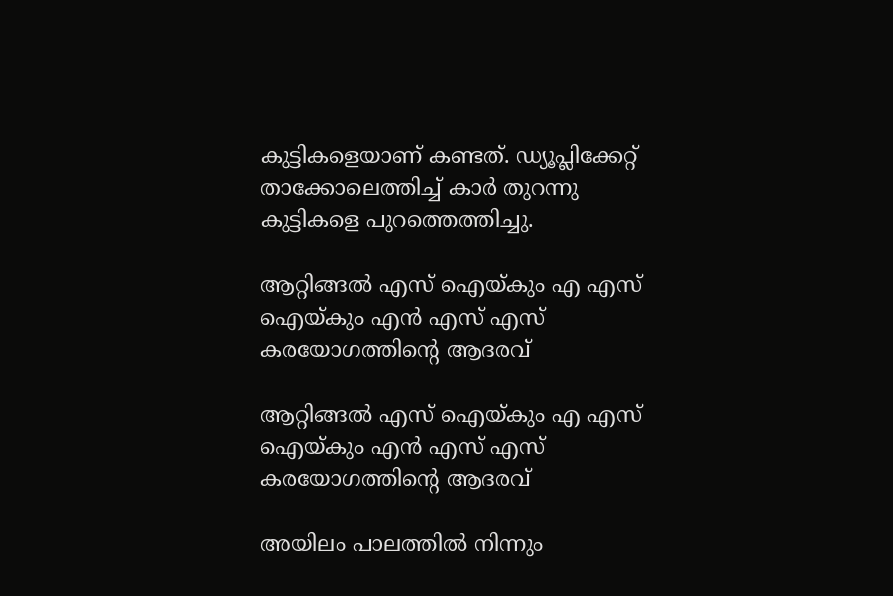കുട്ടികളെയാണ് കണ്ടത്. ഡ്യൂപ്ലിക്കേറ്റ് താക്കോലെത്തിച്ച് കാർ തുറന്നു കുട്ടികളെ പുറത്തെത്തിച്ചു.

ആറ്റിങ്ങൽ എസ് ഐയ്കും എ എസ് ഐയ്കും എൻ എസ് എസ് കരയോഗത്തിന്റെ ആദരവ്

ആറ്റിങ്ങൽ എസ് ഐയ്കും എ എസ് ഐയ്കും എൻ എസ് എസ് കരയോഗത്തിന്റെ ആദരവ്

അയിലം പാലത്തിൽ നിന്നും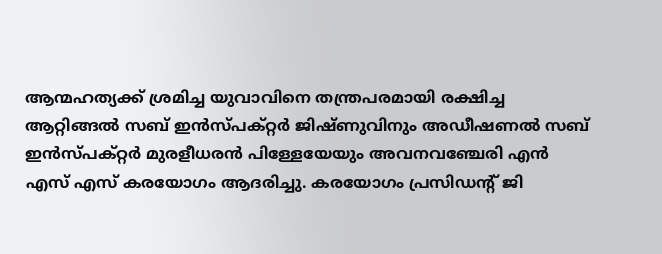ആന്മഹത്യക്ക് ശ്രമിച്ച യുവാവിനെ തന്ത്രപരമായി രക്ഷിച്ച ആറ്റിങ്ങൽ സബ് ഇൻസ്പക്റ്റർ ജിഷ്ണുവിനും അഡീഷണൽ സബ് ഇൻസ്പക്റ്റർ മുരളീധരൻ പിള്ളേയേയും അവനവഞ്ചേരി എൻ എസ് എസ് കരയോഗം ആദരിച്ചു. കരയോഗം പ്രസിഡന്റ് ജി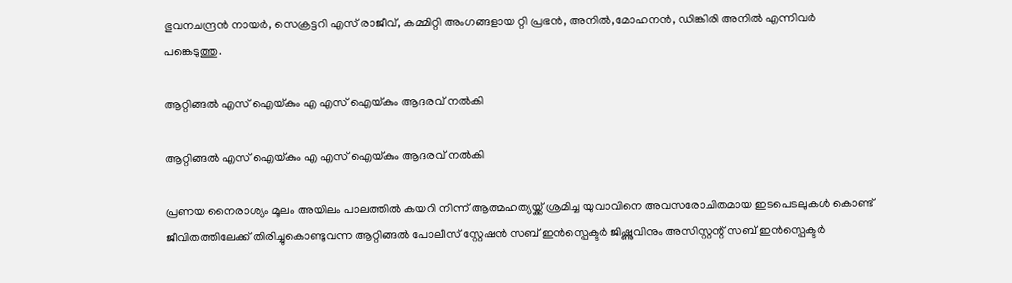ഭുവനചന്ദ്രൻ നായർ, സെക്രട്ടറി എസ് രാജീവ്, കമ്മിറ്റി അംഗങ്ങളായ റ്റി പ്രഭൻ, അനിൽ,മോഹനൻ, ഡിങ്കിരി അനിൽ എന്നിവർ പങ്കെടുത്തു.

ആറ്റിങ്ങൽ എസ് ഐയ്കും എ എസ് ഐയ്കും ആദരവ് നൽകി

ആറ്റിങ്ങൽ എസ് ഐയ്കും എ എസ് ഐയ്കും ആദരവ് നൽകി

പ്രണയ നൈരാശ്യം മൂലം അയിലം പാലത്തിൽ കയറി നിന്ന് ആത്മഹത്യയ്ക്ക് ശ്രമിച്ച യുവാവിനെ അവസരോചിതമായ ഇടപെടലുകൾ കൊണ്ട് ജീവിതത്തിലേക്ക് തിരിച്ചുകൊണ്ടുവന്ന ആറ്റിങ്ങൽ പോലീസ് സ്റ്റേഷൻ സബ് ഇൻസ്പെക്ടർ ജിഷ്ണുവിനും അസിസ്റ്റന്റ് സബ് ഇൻസ്പെക്ടർ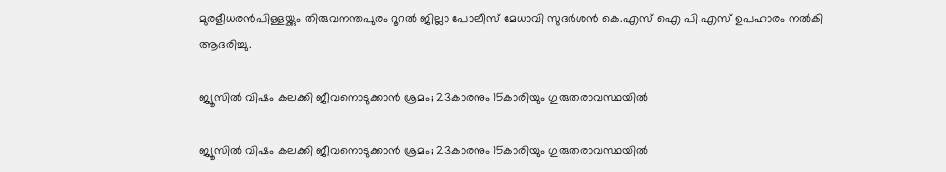മുരളീധരൻപിള്ളയ്ക്കും തിരുവനന്തപുരം റൂറൽ ജില്ലാ പോലീസ് മേധാവി സുദർശൻ കെ.എസ് ഐ പി എസ് ഉപഹാരം നൽകി ആദരിച്ചു.

ജ്യൂസിൽ വിഷം കലക്കി ജീവനൊടുക്കാൻ ശ്രമം; 23കാരനും 15കാരിയും ഗുരുതരാവസ്ഥയിൽ

ജ്യൂസിൽ വിഷം കലക്കി ജീവനൊടുക്കാൻ ശ്രമം; 23കാരനും 15കാരിയും ഗുരുതരാവസ്ഥയിൽ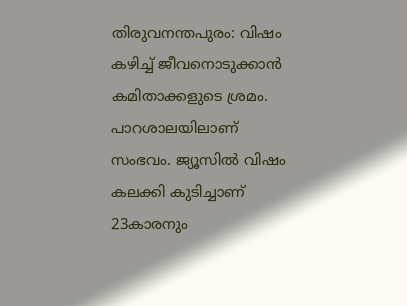തിരുവനന്തപുരം: വിഷം കഴിച്ച് ജീവനൊടുക്കാൻ കമിതാക്കളുടെ ശ്രമം. പാറശാലയിലാണ് സംഭവം. ജ്യൂസിൽ വിഷം കലക്കി കുടിച്ചാണ് 23കാരനും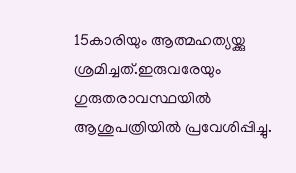15കാരിയും ആത്മഹത്യയ്ക്കു ശ്രമിച്ചത്.ഇരുവരേയും ഗുരുതരാവസ്ഥയിൽ ആശുപത്രിയിൽ പ്രവേശിപ്പിച്ചു.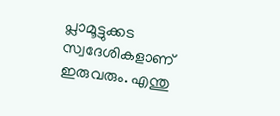പ്ലാമൂട്ടുക്കട സ്വദേശികളാണ് ഇരുവരും. എന്തു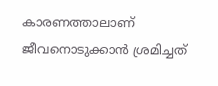കാരണത്താലാണ് ജീവനൊടുക്കാൻ ശ്രമിച്ചത്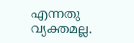എന്നതു വ്യക്തമല്ല.